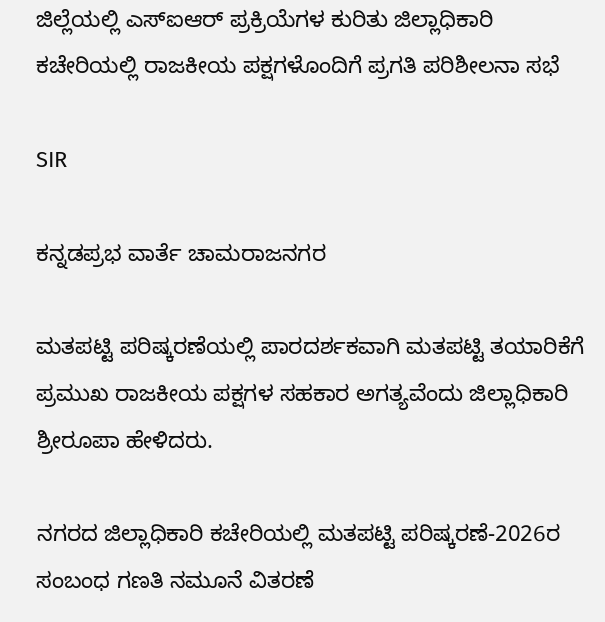ಜಿಲ್ಲೆಯಲ್ಲಿ ಎಸ್‌ಐಆರ್‌ ಪ್ರಕ್ರಿಯೆಗಳ ಕುರಿತು ಜಿಲ್ಲಾಧಿಕಾರಿ ಕಚೇರಿಯಲ್ಲಿ ರಾಜಕೀಯ ಪಕ್ಷಗಳೊಂದಿಗೆ ಪ್ರಗತಿ ಪರಿಶೀಲನಾ ಸಭೆ

SIR

ಕನ್ನಡಪ್ರಭ ವಾರ್ತೆ ಚಾಮರಾಜನಗರ

ಮತಪಟ್ಟಿ ಪರಿಷ್ಕರಣೆಯಲ್ಲಿ ಪಾರದರ್ಶಕವಾಗಿ ಮತಪಟ್ಟಿ ತಯಾರಿಕೆಗೆ ಪ್ರಮುಖ ರಾಜಕೀಯ ಪಕ್ಷಗಳ ಸಹಕಾರ ಅಗತ್ಯವೆಂದು ಜಿಲ್ಲಾಧಿಕಾರಿ ಶ್ರೀರೂಪಾ ಹೇಳಿದರು.

ನಗರದ ಜಿಲ್ಲಾಧಿಕಾರಿ ಕಚೇರಿಯಲ್ಲಿ ಮತಪಟ್ಟಿ ಪರಿಷ್ಕರಣೆ-2026ರ ಸಂಬಂಧ ಗಣತಿ ನಮೂನೆ ವಿತರಣೆ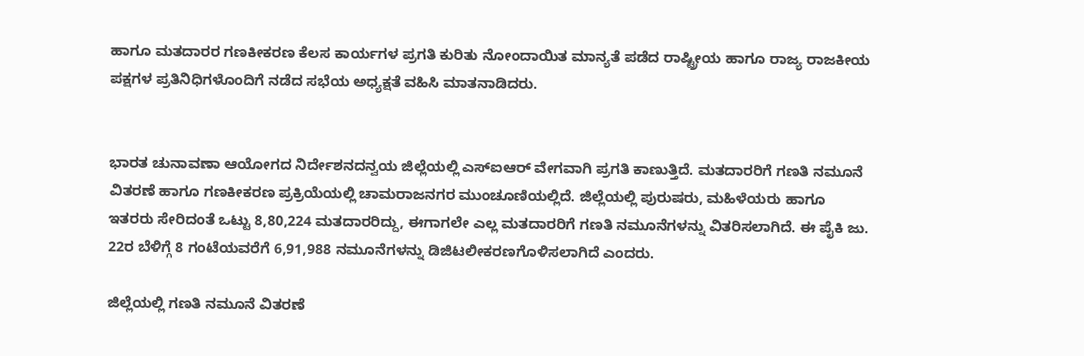ಹಾಗೂ ಮತದಾರರ ಗಣಕೀಕರಣ ಕೆಲಸ ಕಾರ್ಯಗಳ ಪ್ರಗತಿ ಕುರಿತು ನೋಂದಾಯಿತ ಮಾನ್ಯತೆ ಪಡೆದ ರಾಷ್ಟ್ರೀಯ ಹಾಗೂ ರಾಜ್ಯ ರಾಜಕೀಯ ಪಕ್ಷಗಳ ಪ್ರತಿನಿಧಿಗಳೊಂದಿಗೆ ನಡೆದ ಸಭೆಯ ಅಧ್ಯಕ್ಷತೆ ವಹಿಸಿ ಮಾತನಾಡಿದರು.


ಭಾರತ ಚುನಾವಣಾ ಆಯೋಗದ ನಿರ್ದೇಶನದನ್ವಯ ಜಿಲ್ಲೆಯಲ್ಲಿ ಎಸ್‌ಐಆರ್‌ ವೇಗವಾಗಿ ಪ್ರಗತಿ ಕಾಣುತ್ತಿದೆ. ಮತದಾರರಿಗೆ ಗಣತಿ ನಮೂನೆ ವಿತರಣೆ ಹಾಗೂ ಗಣಕೀಕರಣ ಪ್ರಕ್ರಿಯೆಯಲ್ಲಿ ಚಾಮರಾಜನಗರ ಮುಂಚೂಣಿಯಲ್ಲಿದೆ. ಜಿಲ್ಲೆಯಲ್ಲಿ ಪುರುಷರು, ಮಹಿಳೆಯರು ಹಾಗೂ ಇತರರು ಸೇರಿದಂತೆ ಒಟ್ಟು 8,80,224 ಮತದಾರರಿದ್ದು, ಈಗಾಗಲೇ ಎಲ್ಲ ಮತದಾರರಿಗೆ ಗಣತಿ ನಮೂನೆಗಳನ್ನು ವಿತರಿಸಲಾಗಿದೆ. ಈ ಪೈಕಿ ಜು. 22ರ ಬೆಳಿಗ್ಗೆ 8 ಗಂಟೆಯವರೆಗೆ 6,91,988 ನಮೂನೆಗಳನ್ನು ಡಿಜಿಟಲೀಕರಣಗೊಳಿಸಲಾಗಿದೆ ಎಂದರು.

ಜಿಲ್ಲೆಯಲ್ಲಿ ಗಣತಿ ನಮೂನೆ ವಿತರಣೆ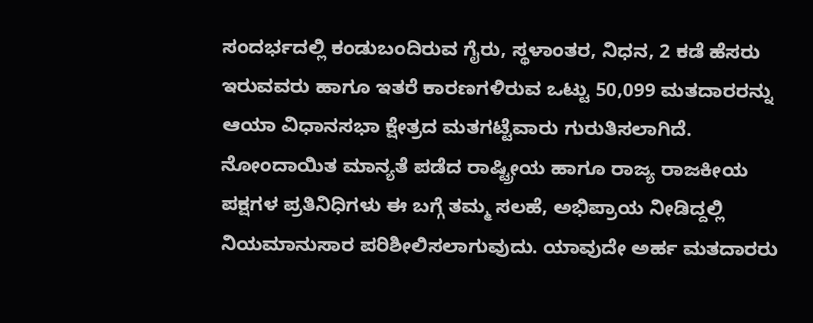ಸಂದರ್ಭದಲ್ಲಿ ಕಂಡುಬಂದಿರುವ ಗೈರು, ಸ್ಥಳಾಂತರ, ನಿಧನ, 2 ಕಡೆ ಹೆಸರು ಇರುವವರು ಹಾಗೂ ಇತರೆ ಕಾರಣಗಳಿರುವ ಒಟ್ಟು 50,099 ಮತದಾರರನ್ನು ಆಯಾ ವಿಧಾನಸಭಾ ಕ್ಷೇತ್ರದ ಮತಗಟ್ಟೆವಾರು ಗುರುತಿಸಲಾಗಿದೆ. ನೋಂದಾಯಿತ ಮಾನ್ಯತೆ ಪಡೆದ ರಾಷ್ಟ್ರೀಯ ಹಾಗೂ ರಾಜ್ಯ ರಾಜಕೀಯ ಪಕ್ಷಗಳ ಪ್ರತಿನಿಧಿಗಳು ಈ ಬಗ್ಗೆ ತಮ್ಮ ಸಲಹೆ, ಅಭಿಪ್ರಾಯ ನೀಡಿದ್ದಲ್ಲಿ ನಿಯಮಾನುಸಾರ ಪರಿಶೀಲಿಸಲಾಗುವುದು. ಯಾವುದೇ ಅರ್ಹ ಮತದಾರರು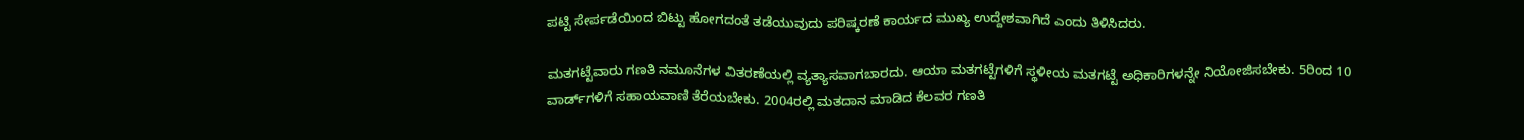ಪಟ್ಟಿ ಸೇರ್ಪಡೆಯಿಂದ ಬಿಟ್ಟು ಹೋಗದಂತೆ ತಡೆಯುವುದು ಪರಿಷ್ಕರಣೆ ಕಾರ್ಯದ ಮುಖ್ಯ ಉದ್ದೇಶವಾಗಿದೆ ಎಂದು ತಿಳಿಸಿದರು.

ಮತಗಟ್ಟೆವಾರು ಗಣತಿ ನಮೂನೆಗಳ ವಿತರಣೆಯಲ್ಲಿ ವ್ಯತ್ಯಾಸವಾಗಬಾರದು. ಆಯಾ ಮತಗಟ್ಟೆಗಳಿಗೆ ಸ್ಥಳೀಯ ಮತಗಟ್ಟೆ ಅಧಿಕಾರಿಗಳನ್ನೇ ನಿಯೋಜಿಸಬೇಕು. 5ರಿಂದ 10 ವಾರ್ಡ್‌ಗಳಿಗೆ ಸಹಾಯವಾಣಿ ತೆರೆಯಬೇಕು. 2004ರಲ್ಲಿ ಮತದಾನ ಮಾಡಿದ ಕೆಲವರ ಗಣತಿ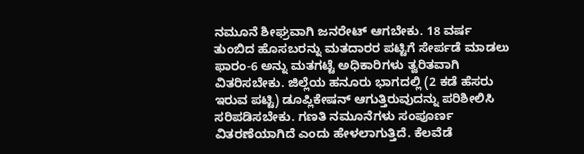ನಮೂನೆ ಶೀಘ್ರವಾಗಿ ಜನರೇಟ್ ಆಗಬೇಕು. 18 ವರ್ಷ ತುಂಬಿದ ಹೊಸಬರನ್ನು ಮತದಾರರ ಪಟ್ಟಿಗೆ ಸೇರ್ಪಡೆ ಮಾಡಲು ಫಾರಂ-6 ಅನ್ನು ಮತಗಟ್ಟೆ ಅಧಿಕಾರಿಗಳು ತ್ವರಿತವಾಗಿ ವಿತರಿಸಬೇಕು. ಜಿಲ್ಲೆಯ ಹನೂರು ಭಾಗದಲ್ಲಿ (2 ಕಡೆ ಹೆಸರು ಇರುವ ಪಟ್ಟಿ) ಡೂಪ್ಲಿಕೇಷನ್ ಆಗುತ್ತಿರುವುದನ್ನು ಪರಿಶೀಲಿಸಿ ಸರಿಪಡಿಸಬೇಕು. ಗಣತಿ ನಮೂನೆಗಳು ಸಂಪೂರ್ಣ ವಿತರಣೆಯಾಗಿದೆ ಎಂದು ಹೇಳಲಾಗುತ್ತಿದೆ. ಕೆಲವೆಡೆ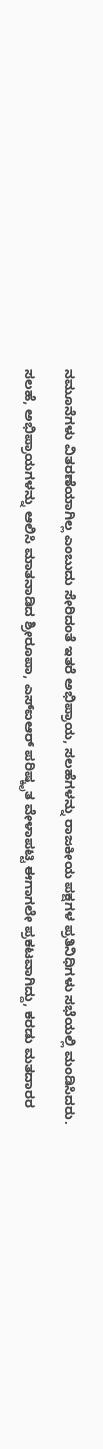ನಮೂನೆಗಳು ವಿತರಣೆಯಾಗಿಲ್ಲ ಎಂಬುದು ಸೇರಿದಂತೆ ಇತರೆ ಅಭಿಪ್ರಾಯ, ಸಲಹೆಗಳನ್ನು ರಾಜಕೀಯ ಪಕ್ಷಗಳ ಪ್ರತಿನಿಧಿಗಳು ಸಭೆಯಲ್ಲಿ ಮಂಡಿಸಿದರು.

ಸಲಹೆ, ಅಭಿಪ್ರಾಯಗಳನ್ನು ಆಲಿಸಿ ಮಾತನಾಡಿದ ಶ್ರೀರೂಪಾ, ಎಸ್‌ಐಆರ್‌ ಪರಿಷ್ಕೃತ ವೇಳಾಪಟ್ಟಿ ಈಗಾಗಲೇ ಪ್ರಕಟವಾಗಿದ್ದು, ಕರಡು ಮತದಾರರ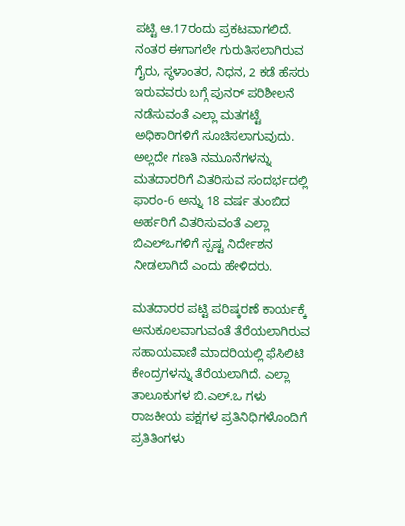ಪಟ್ಟಿ ಆ.17ರಂದು ಪ್ರಕಟವಾಗಲಿದೆ. ನಂತರ ಈಗಾಗಲೇ ಗುರುತಿಸಲಾಗಿರುವ ಗೈರು, ಸ್ಥಳಾಂತರ, ನಿಧನ, 2 ಕಡೆ ಹೆಸರು ಇರುವವರು ಬಗ್ಗೆ ಪುನರ್‌ ಪರಿಶೀಲನೆ ನಡೆಸುವಂತೆ ಎಲ್ಲಾ ಮತಗಟ್ಟೆ ಅಧಿಕಾರಿಗಳಿಗೆ ಸೂಚಿಸಲಾಗುವುದು. ಅಲ್ಲದೇ ಗಣತಿ ನಮೂನೆಗಳನ್ನು ಮತದಾರರಿಗೆ ವಿತರಿಸುವ ಸಂದರ್ಭದಲ್ಲಿ ಫಾರಂ-6 ಅನ್ನು 18 ವರ್ಷ ತುಂಬಿದ ಅರ್ಹರಿಗೆ ವಿತರಿಸುವಂತೆ ಎಲ್ಲಾ ಬಿಎಲ್‌ಒಗಳಿಗೆ ಸ್ಪಷ್ಟ ನಿರ್ದೇಶನ ನೀಡಲಾಗಿದೆ ಎಂದು ಹೇಳಿದರು.

ಮತದಾರರ ಪಟ್ಟಿ ಪರಿಷ್ಕರಣೆ ಕಾರ್ಯಕ್ಕೆ ಅನುಕೂಲವಾಗುವಂತೆ ತೆರೆಯಲಾಗಿರುವ ಸಹಾಯವಾಣಿ ಮಾದರಿಯಲ್ಲಿ ಫೆಸಿಲಿಟಿ ಕೇಂದ್ರಗಳನ್ನು ತೆರೆಯಲಾಗಿದೆ. ಎಲ್ಲಾ ತಾಲೂಕುಗಳ ಬಿ.ಎಲ್.ಒ ಗಳು ರಾಜಕೀಯ ಪಕ್ಷಗಳ ಪ್ರತಿನಿಧಿಗಳೊಂದಿಗೆ ಪ್ರತಿತಿಂಗಳು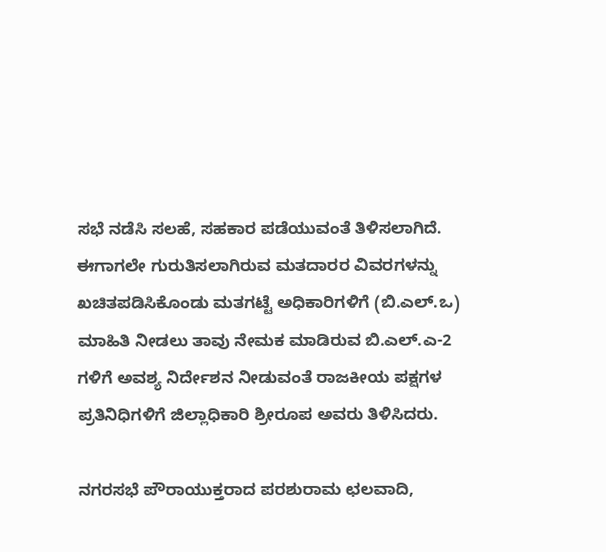ಸಭೆ ನಡೆಸಿ ಸಲಹೆ, ಸಹಕಾರ ಪಡೆಯುವಂತೆ ತಿಳಿಸಲಾಗಿದೆ. ಈಗಾಗಲೇ ಗುರುತಿಸಲಾಗಿರುವ ಮತದಾರರ ವಿವರಗಳನ್ನು ಖಚಿತಪಡಿಸಿಕೊಂಡು ಮತಗಟ್ಟೆ ಅಧಿಕಾರಿಗಳಿಗೆ (ಬಿ.ಎಲ್.ಒ) ಮಾಹಿತಿ ನೀಡಲು ತಾವು ನೇಮಕ ಮಾಡಿರುವ ಬಿ.ಎಲ್.ಎ-2 ಗಳಿಗೆ ಅವಶ್ಯ ನಿರ್ದೇಶನ ನೀಡುವಂತೆ ರಾಜಕೀಯ ಪಕ್ಷಗಳ ಪ್ರತಿನಿಧಿಗಳಿಗೆ ಜಿಲ್ಲಾಧಿಕಾರಿ ಶ್ರೀರೂಪ ಅವರು ತಿಳಿಸಿದರು.

ನಗರಸಭೆ ಪೌರಾಯುಕ್ತರಾದ ಪರಶುರಾಮ ಛಲವಾದಿ,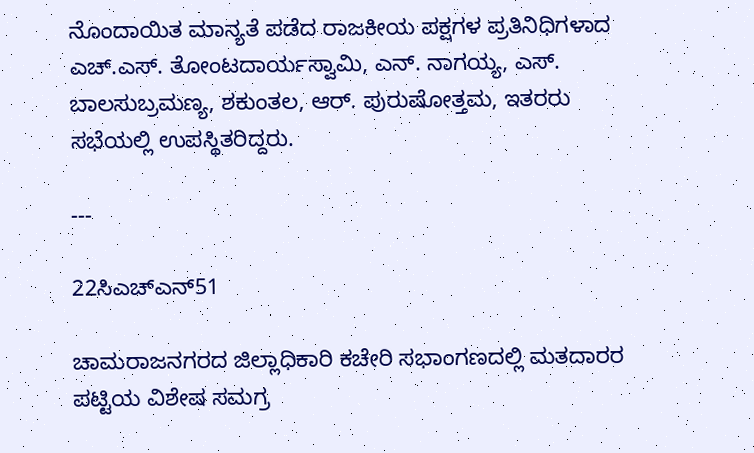ನೊಂದಾಯಿತ ಮಾನ್ಯತೆ ಪಡೆದ ರಾಜಕೀಯ ಪಕ್ಷಗಳ ಪ್ರತಿನಿಧಿಗಳಾದ ಎಚ್.ಎಸ್. ತೋಂಟದಾರ್ಯಸ್ವಾಮಿ, ಎನ್. ನಾಗಯ್ಯ, ಎಸ್. ಬಾಲಸುಬ್ರಮಣ್ಯ, ಶಕುಂತಲ, ಆರ್. ಪುರುಷೋತ್ತಮ, ಇತರರು ಸಭೆಯಲ್ಲಿ ಉಪಸ್ಥಿತರಿದ್ದರು.

---

22ಸಿಎಚ್‌ಎನ್‌51

ಚಾಮರಾಜನಗರದ ಜಿಲ್ಲಾಧಿಕಾರಿ ಕಚೇರಿ ಸಭಾಂಗಣದಲ್ಲಿ ಮತದಾರರ ಪಟ್ಟಿಯ ವಿಶೇಷ ಸಮಗ್ರ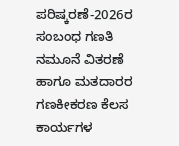ಪರಿಷ್ಕರಣೆ-2026ರ ಸಂಬಂಧ ಗಣತಿ ನಮೂನೆ ವಿತರಣೆ ಹಾಗೂ ಮತದಾರರ ಗಣಕೀಕರಣ ಕೆಲಸ ಕಾರ್ಯಗಳ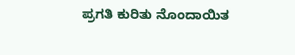ಪ್ರಗತಿ ಕುರಿತು ನೊಂದಾಯಿತ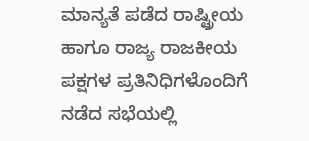ಮಾನ್ಯತೆ ಪಡೆದ ರಾಷ್ಟ್ರೀಯ ಹಾಗೂ ರಾಜ್ಯ ರಾಜಕೀಯ ಪಕ್ಷಗಳ ಪ್ರತಿನಿಧಿಗಳೊಂದಿಗೆ ನಡೆದ ಸಭೆಯಲ್ಲಿ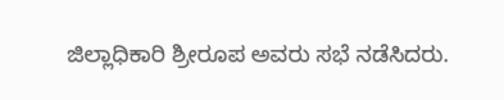ಜಿಲ್ಲಾಧಿಕಾರಿ ಶ್ರೀರೂಪ ಅವರು ಸಭೆ ನಡೆಸಿದರು.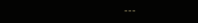---